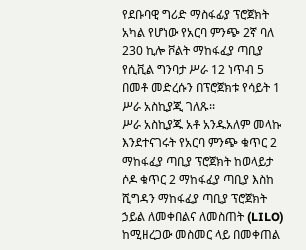የደቡባዊ ግሪድ ማስፋፊያ ፕሮጀክት አካል የሆነው የአርባ ምንጭ 2ኛ ባለ 230 ኪሎ ቮልት ማከፋፈያ ጣቢያ የሲቪል ግንባታ ሥራ 12 ነጥብ 5 በመቶ መድረሱን በፕሮጀክቱ የሳይት 1 ሥራ አስኪያጂ ገለጹ፡፡
ሥራ አስኪያጁ አቶ አንዱአለም መላኩ እንደተናገሩት የአርባ ምንጭ ቁጥር 2 ማከፋፈያ ጣቢያ ፕሮጀክት ከወላይታ ሶዶ ቁጥር 2 ማከፋፈያ ጣቢያ እስከ ሺግዳን ማከፋፈያ ጣቢያ ፕሮጀክት ኃይል ለመቀበልና ለመስጠት (LILO) ከሚዘረጋው መስመር ላይ በመቀጠል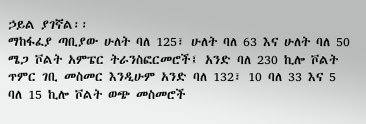ኃይል ያገኛል፡፡
ማከፋፈያ ጣቢያው ሁለት ባለ 125፣ ሁለት ባለ 63 እና ሁለት ባለ 50 ሜጋ ቮልት አምፔር ትራንስፎርመሮች፤ አንድ ባለ 230 ኪሎ ቮልት ጥምር ገቢ መስመር እንዲሁም አንድ ባለ 132፣ 10 ባለ 33 እና 5 ባለ 15 ኪሎ ቮልት ወጭ መስመሮች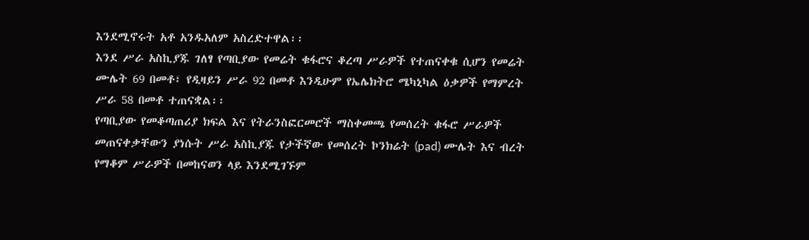እንደሚኖሩት አቶ አንዱአለም አስረድተዋል፡፡
እንደ ሥራ አስኪያጁ ገለፃ የጣቢያው የመሬት ቁፋሮና ቆረጣ ሥራዎች የተጠናቀቁ ሲሆን የመሬት ሙሌት 69 በመቶ፣ የዲዛይን ሥራ 92 በመቶ እንዲሁም የኤሌክትሮ ሜካኒካል ዕቃዎች የማምረት ሥራ 58 በመቶ ተጠናቋል፡፡
የጣቢያው የመቆጣጠሪያ ክፍል እና የትራንስፎርመሮች ማስቀመጫ የመሰረት ቁፋሮ ሥራዎች መጠናቀቃቸውን ያነሱት ሥራ አስኪያጁ የታችኛው የመሰረት ኮንክሬት (pad) ሙሌት እና ብረት የማቆም ሥራዎች በመከናወን ላይ እንደሚገኙም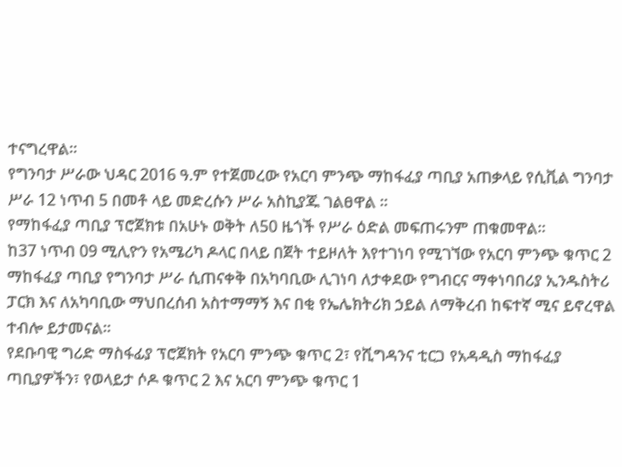ተናግረዋል፡፡
የግንባታ ሥራው ህዳር 2016 ዓ.ም የተጀመረው የአርባ ምንጭ ማከፋፈያ ጣቢያ አጠቃላይ የሲቪል ግንባታ ሥራ 12 ነጥብ 5 በመቶ ላይ መድረሱን ሥራ አስኪያጁ ገልፀዋል ፡፡
የማከፋፈያ ጣቢያ ፕሮጀክቱ በአሁኑ ወቅት ለ50 ዜጎች የሥራ ዕድል መፍጠሩንም ጠቁመዋል።
ከ37 ነጥብ 09 ሚሊዮን የአሜሪካ ዶላር በላይ በጀት ተይዞለት እየተገነባ የሚገኘው የአርባ ምንጭ ቁጥር 2 ማከፋፈያ ጣቢያ የግንባታ ሥራ ሲጠናቀቅ በአካባቢው ሊገነባ ለታቀደው የግብርና ማቀነባበሪያ ኢንዱስትሪ ፓርክ እና ለአካባቢው ማህበረሰብ አስተማማኝ እና በቂ የኤሌክትሪክ ኃይል ለማቅረብ ከፍተኛ ሚና ይኖረዋል ተብሎ ይታመናል፡፡
የደቡባዊ ግሪድ ማስፋፊያ ፕሮጀክት የአርባ ምንጭ ቁጥር 2፣ የሺግዳንና ቲርጋ የአዳዲስ ማከፋፈያ ጣቢያዎችን፣ የወላይታ ሶዶ ቁጥር 2 እና አርባ ምንጭ ቁጥር 1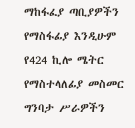ማከፋፈያ ጣቢያዎችን የማስፋፊያ እንዲሁም የ424 ኪሎ ሜትር የማስተላለፊያ መስመር ግንባታ ሥራዎችን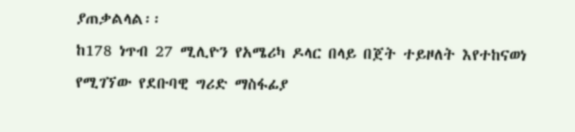ያጠቃልላል፡፡
ከ178 ነጥብ 27 ሚሊዮን የአሜሪካ ዶላር በላይ በጀት ተይዞለት እየተከናወነ የሚገኘው የደቡባዊ ግሪድ ማስፋፊያ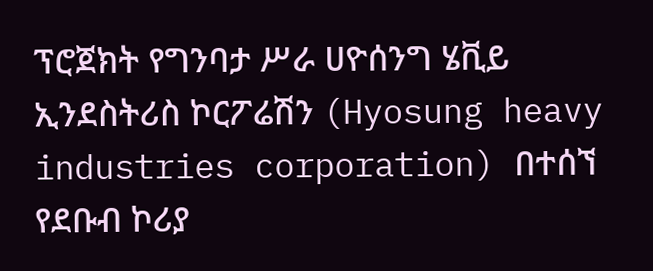ፕሮጀክት የግንባታ ሥራ ሀዮሰንግ ሄቪይ ኢንደስትሪስ ኮርፖሬሽን (Hyosung heavy industries corporation) በተሰኘ የደቡብ ኮሪያ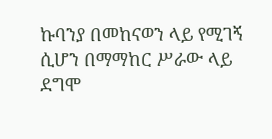ኩባንያ በመከናወን ላይ የሚገኝ ሲሆን በማማከር ሥራው ላይ ደግሞ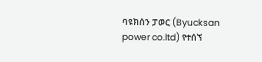ባዩክሰን ፓወር (Byucksan power co.ltd) የተሰኘ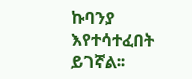ኩባንያ እየተሳተፈበት ይገኛል፡፡